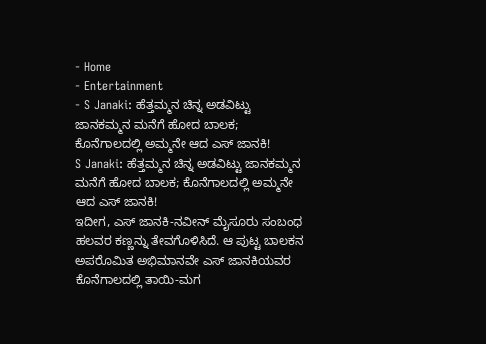- Home
- Entertainment
- S Janaki: ಹೆತ್ತಮ್ಮನ ಚಿನ್ನ ಅಡವಿಟ್ಟು ಜಾನಕಮ್ಮನ ಮನೆಗೆ ಹೋದ ಬಾಲಕ; ಕೊನೆಗಾಲದಲ್ಲಿ ಅಮ್ಮನೇ ಆದ ಎಸ್ ಜಾನಕಿ!
S Janaki: ಹೆತ್ತಮ್ಮನ ಚಿನ್ನ ಅಡವಿಟ್ಟು ಜಾನಕಮ್ಮನ ಮನೆಗೆ ಹೋದ ಬಾಲಕ; ಕೊನೆಗಾಲದಲ್ಲಿ ಅಮ್ಮನೇ ಆದ ಎಸ್ ಜಾನಕಿ!
ಇದೀಗ, ಎಸ್ ಜಾನಕಿ-ನವೀನ್ ಮೈಸೂರು ಸಂಬಂಧ ಹಲವರ ಕಣ್ಣನ್ನು ತೇವಗೊಳಿಸಿದೆ. ಆ ಪುಟ್ಟ ಬಾಲಕನ ಅಪರೊಮಿತ ಅಭಿಮಾನವೇ ಎಸ್ ಜಾನಕಿಯವರ ಕೊನೆಗಾಲದಲ್ಲಿ ತಾಯಿ-ಮಗ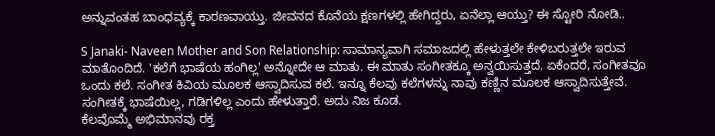ಅನ್ನುವಂತಹ ಬಾಂಧವ್ಯಕ್ಕೆ ಕಾರಣವಾಯ್ತು. ಜೀವನದ ಕೊನೆಯ ಕ್ಷಣಗಳಲ್ಲಿ ಹೇಗಿದ್ದರು, ಏನೆಲ್ಲಾ ಆಯ್ತು? ಈ ಸ್ಟೋರಿ ನೋಡಿ..

S Janaki- Naveen Mother and Son Relationship: ಸಾಮಾನ್ಯವಾಗಿ ಸಮಾಜದಲ್ಲಿ ಹೇಳುತ್ತಲೇ ಕೇಳಿಬರುತ್ತಲೇ ಇರುವ ಮಾತೊಂದಿದೆ. 'ಕಲೆಗೆ ಭಾಷೆಯ ಹಂಗಿಲ್ಲ' ಅನ್ನೋದೇ ಆ ಮಾತು. ಈ ಮಾತು ಸಂಗೀತಕ್ಕೂ ಅನ್ವಯಿಸುತ್ತದೆ. ಏಕೆಂದರೆ, ಸಂಗೀತವೂ ಒಂದು ಕಲೆ. ಸಂಗೀತ ಕಿವಿಯ ಮೂಲಕ ಆಸ್ವಾದಿಸುವ ಕಲೆ. ಇನ್ನೂ ಕೆಲವು ಕಲೆಗಳನ್ನು ನಾವು ಕಣ್ಣಿನ ಮೂಲಕ ಆಸ್ವಾದಿಸುತ್ತೇವೆ.
ಸಂಗೀತಕ್ಕೆ ಭಾಷೆಯಿಲ್ಲ, ಗಡಿಗಳಿಲ್ಲ ಎಂದು ಹೇಳುತ್ತಾರೆ. ಅದು ನಿಜ ಕೂಡ.
ಕೆಲವೊಮ್ಮೆ ಅಭಿಮಾನವು ರಕ್ತ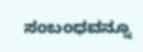ಸಂಬಂಧವನ್ನೂ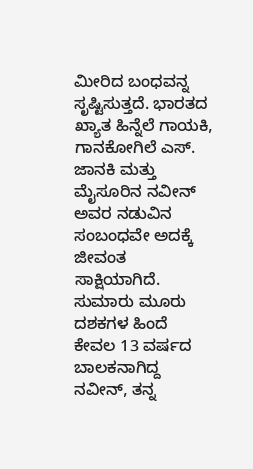ಮೀರಿದ ಬಂಧವನ್ನ ಸೃಷ್ಟಿಸುತ್ತದೆ. ಭಾರತದ ಖ್ಯಾತ ಹಿನ್ನೆಲೆ ಗಾಯಕಿ, ಗಾನಕೋಗಿಲೆ ಎಸ್. ಜಾನಕಿ ಮತ್ತು ಮೈಸೂರಿನ ನವೀನ್ ಅವರ ನಡುವಿನ ಸಂಬಂಧವೇ ಅದಕ್ಕೆ ಜೀವಂತ ಸಾಕ್ಷಿಯಾಗಿದೆ. ಸುಮಾರು ಮೂರು ದಶಕಗಳ ಹಿಂದೆ ಕೇವಲ 13 ವರ್ಷದ ಬಾಲಕನಾಗಿದ್ದ ನವೀನ್, ತನ್ನ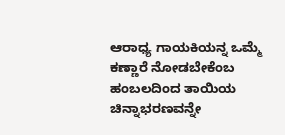ಆರಾಧ್ಯ ಗಾಯಕಿಯನ್ನ ಒಮ್ಮೆ ಕಣ್ಣಾರೆ ನೋಡಬೇಕೆಂಬ ಹಂಬಲದಿಂದ ತಾಯಿಯ ಚಿನ್ನಾಭರಣವನ್ನೇ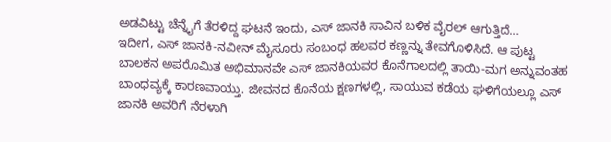ಅಡವಿಟ್ಟು ಚೆನ್ನೈಗೆ ತೆರಳಿದ್ದ ಘಟನೆ ಇಂದು, ಎಸ್ ಜಾನಕಿ ಸಾವಿನ ಬಳಿಕ ವೈರಲ್ ಆಗುತ್ತಿದೆ…
ಇದೀಗ, ಎಸ್ ಜಾನಕಿ-ನವೀನ್ ಮೈಸೂರು ಸಂಬಂಧ ಹಲವರ ಕಣ್ಣನ್ನು ತೇವಗೊಳಿಸಿದೆ. ಆ ಪುಟ್ಟ ಬಾಲಕನ ಅಪರೊಮಿತ ಅಭಿಮಾನವೇ ಎಸ್ ಜಾನಕಿಯವರ ಕೊನೆಗಾಲದಲ್ಲಿ ತಾಯಿ-ಮಗ ಅನ್ನುವಂತಹ ಬಾಂಧವ್ಯಕ್ಕೆ ಕಾರಣವಾಯ್ತು. ಜೀವನದ ಕೊನೆಯ ಕ್ಷಣಗಳಲ್ಲಿ, ಸಾಯುವ ಕಡೆಯ ಘಳಿಗೆಯಲ್ಲೂ ಎಸ್ ಜಾನಕಿ ಅವರಿಗೆ ನೆರಳಾಗಿ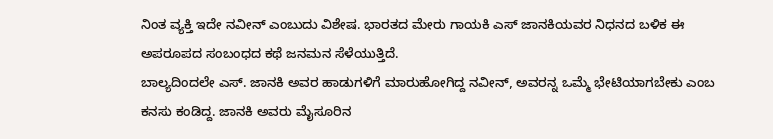ನಿಂತ ವ್ಯಕ್ತಿ ಇದೇ ನವೀನ್ ಎಂಬುದು ವಿಶೇಷ. ಭಾರತದ ಮೇರು ಗಾಯಕಿ ಎಸ್ ಜಾನಕಿಯವರ ನಿಧನದ ಬಳಿಕ ಈ ಅಪರೂಪದ ಸಂಬಂಧದ ಕಥೆ ಜನಮನ ಸೆಳೆಯುತ್ತಿದೆ.
ಬಾಲ್ಯದಿಂದಲೇ ಎಸ್. ಜಾನಕಿ ಅವರ ಹಾಡುಗಳಿಗೆ ಮಾರುಹೋಗಿದ್ದ ನವೀನ್, ಅವರನ್ನ ಒಮ್ಮೆ ಭೇಟಿಯಾಗಬೇಕು ಎಂಬ ಕನಸು ಕಂಡಿದ್ದ. ಜಾನಕಿ ಅವರು ಮೈಸೂರಿನ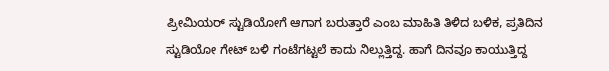ಪ್ರೀಮಿಯರ್ ಸ್ಟುಡಿಯೋಗೆ ಆಗಾಗ ಬರುತ್ತಾರೆ ಎಂಬ ಮಾಹಿತಿ ತಿಳಿದ ಬಳಿಕ, ಪ್ರತಿದಿನ ಸ್ಟುಡಿಯೋ ಗೇಟ್ ಬಳಿ ಗಂಟೆಗಟ್ಟಲೆ ಕಾದು ನಿಲ್ಲುತ್ತಿದ್ದ. ಹಾಗೆ ದಿನವೂ ಕಾಯುತ್ತಿದ್ದ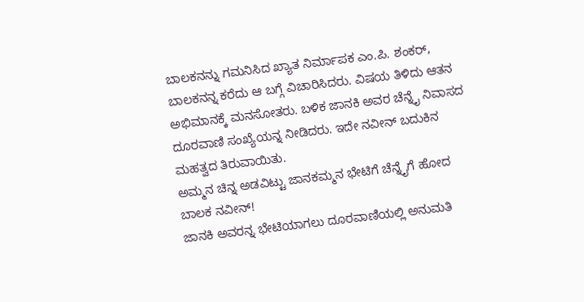ಬಾಲಕನನ್ನು ಗಮನಿಸಿದ ಖ್ಯಾತ ನಿರ್ಮಾಪಕ ಎಂ.ಪಿ. ಶಂಕರ್, ಬಾಲಕನನ್ನ ಕರೆದು ಆ ಬಗ್ಗೆ ವಿಚಾರಿಸಿದರು. ವಿಷಯ ತಿಳಿದು ಆತನ ಅಭಿಮಾನಕ್ಕೆ ಮನಸೋತರು. ಬಳಿಕ ಜಾನಕಿ ಅವರ ಚೆನ್ನೈ ನಿವಾಸದ ದೂರವಾಣಿ ಸಂಖ್ಯೆಯನ್ನ ನೀಡಿದರು. ಇದೇ ನವೀನ್ ಬದುಕಿನ ಮಹತ್ವದ ತಿರುವಾಯಿತು.
ಅಮ್ಮನ ಚಿನ್ನ ಅಡವಿಟ್ಟು ಜಾನಕಮ್ಮನ ಭೇಟಿಗೆ ಚೆನ್ನೈಗೆ ಹೋದ ಬಾಲಕ ನವೀನ್!
ಜಾನಕಿ ಅವರನ್ನ ಭೇಟಿಯಾಗಲು ದೂರವಾಣಿಯಲ್ಲಿ ಅನುಮತಿ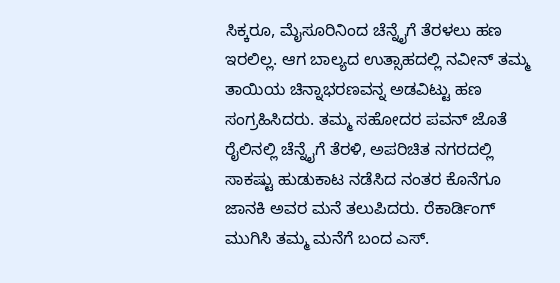ಸಿಕ್ಕರೂ, ಮೈಸೂರಿನಿಂದ ಚೆನ್ನೈಗೆ ತೆರಳಲು ಹಣ ಇರಲಿಲ್ಲ. ಆಗ ಬಾಲ್ಯದ ಉತ್ಸಾಹದಲ್ಲಿ ನವೀನ್ ತಮ್ಮ ತಾಯಿಯ ಚಿನ್ನಾಭರಣವನ್ನ ಅಡವಿಟ್ಟು ಹಣ ಸಂಗ್ರಹಿಸಿದರು. ತಮ್ಮ ಸಹೋದರ ಪವನ್ ಜೊತೆ ರೈಲಿನಲ್ಲಿ ಚೆನ್ನೈಗೆ ತೆರಳಿ, ಅಪರಿಚಿತ ನಗರದಲ್ಲಿ ಸಾಕಷ್ಟು ಹುಡುಕಾಟ ನಡೆಸಿದ ನಂತರ ಕೊನೆಗೂ ಜಾನಕಿ ಅವರ ಮನೆ ತಲುಪಿದರು. ರೆಕಾರ್ಡಿಂಗ್ ಮುಗಿಸಿ ತಮ್ಮ ಮನೆಗೆ ಬಂದ ಎಸ್.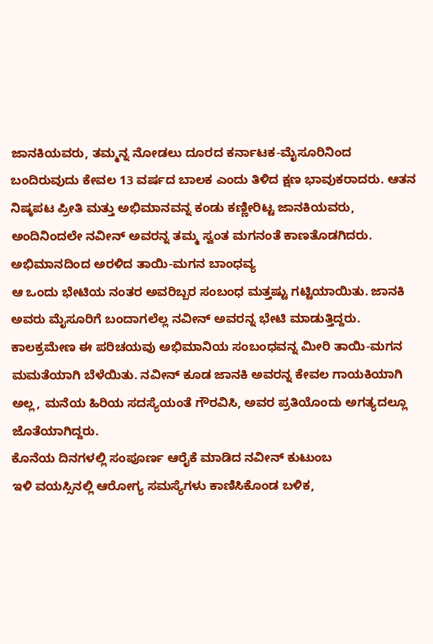ಜಾನಕಿಯವರು, ತಮ್ಮನ್ನ ನೋಡಲು ದೂರದ ಕರ್ನಾಟಕ-ಮೈಸೂರಿನಿಂದ ಬಂದಿರುವುದು ಕೇವಲ 13 ವರ್ಷದ ಬಾಲಕ ಎಂದು ತಿಳಿದ ಕ್ಷಣ ಭಾವುಕರಾದರು. ಆತನ ನಿಷ್ಕಪಟ ಪ್ರೀತಿ ಮತ್ತು ಅಭಿಮಾನವನ್ನ ಕಂಡು ಕಣ್ಣೀರಿಟ್ಟ ಜಾನಕಿಯವರು, ಅಂದಿನಿಂದಲೇ ನವೀನ್ ಅವರನ್ನ ತಮ್ಮ ಸ್ವಂತ ಮಗನಂತೆ ಕಾಣತೊಡಗಿದರು.
ಅಭಿಮಾನದಿಂದ ಅರಳಿದ ತಾಯಿ-ಮಗನ ಬಾಂಧವ್ಯ
ಆ ಒಂದು ಭೇಟಿಯ ನಂತರ ಅವರಿಬ್ಬರ ಸಂಬಂಧ ಮತ್ತಷ್ಟು ಗಟ್ಟಿಯಾಯಿತು. ಜಾನಕಿ ಅವರು ಮೈಸೂರಿಗೆ ಬಂದಾಗಲೆಲ್ಲ ನವೀನ್ ಅವರನ್ನ ಭೇಟಿ ಮಾಡುತ್ತಿದ್ದರು. ಕಾಲಕ್ರಮೇಣ ಈ ಪರಿಚಯವು ಅಭಿಮಾನಿಯ ಸಂಬಂಧವನ್ನ ಮೀರಿ ತಾಯಿ-ಮಗನ ಮಮತೆಯಾಗಿ ಬೆಳೆಯಿತು. ನವೀನ್ ಕೂಡ ಜಾನಕಿ ಅವರನ್ನ ಕೇವಲ ಗಾಯಕಿಯಾಗಿ ಅಲ್ಲ, ಮನೆಯ ಹಿರಿಯ ಸದಸ್ಯೆಯಂತೆ ಗೌರವಿಸಿ, ಅವರ ಪ್ರತಿಯೊಂದು ಅಗತ್ಯದಲ್ಲೂ ಜೊತೆಯಾಗಿದ್ದರು.
ಕೊನೆಯ ದಿನಗಳಲ್ಲಿ ಸಂಪೂರ್ಣ ಆರೈಕೆ ಮಾಡಿದ ನವೀನ್ ಕುಟುಂಬ
ಇಳಿ ವಯಸ್ಸಿನಲ್ಲಿ ಆರೋಗ್ಯ ಸಮಸ್ಯೆಗಳು ಕಾಣಿಸಿಕೊಂಡ ಬಳಿಕ,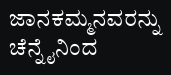ಜಾನಕಮ್ಮನವರನ್ನು ಚೆನ್ನೈನಿಂದ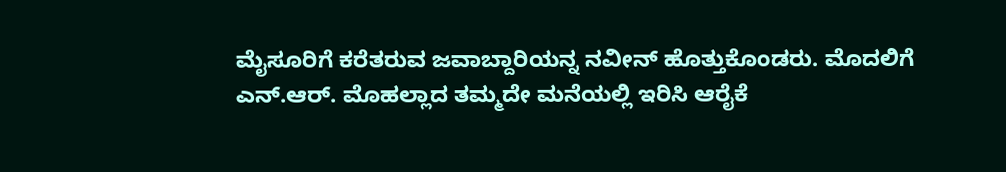ಮೈಸೂರಿಗೆ ಕರೆತರುವ ಜವಾಬ್ದಾರಿಯನ್ನ ನವೀನ್ ಹೊತ್ತುಕೊಂಡರು. ಮೊದಲಿಗೆ ಎನ್.ಆರ್. ಮೊಹಲ್ಲಾದ ತಮ್ಮದೇ ಮನೆಯಲ್ಲಿ ಇರಿಸಿ ಆರೈಕೆ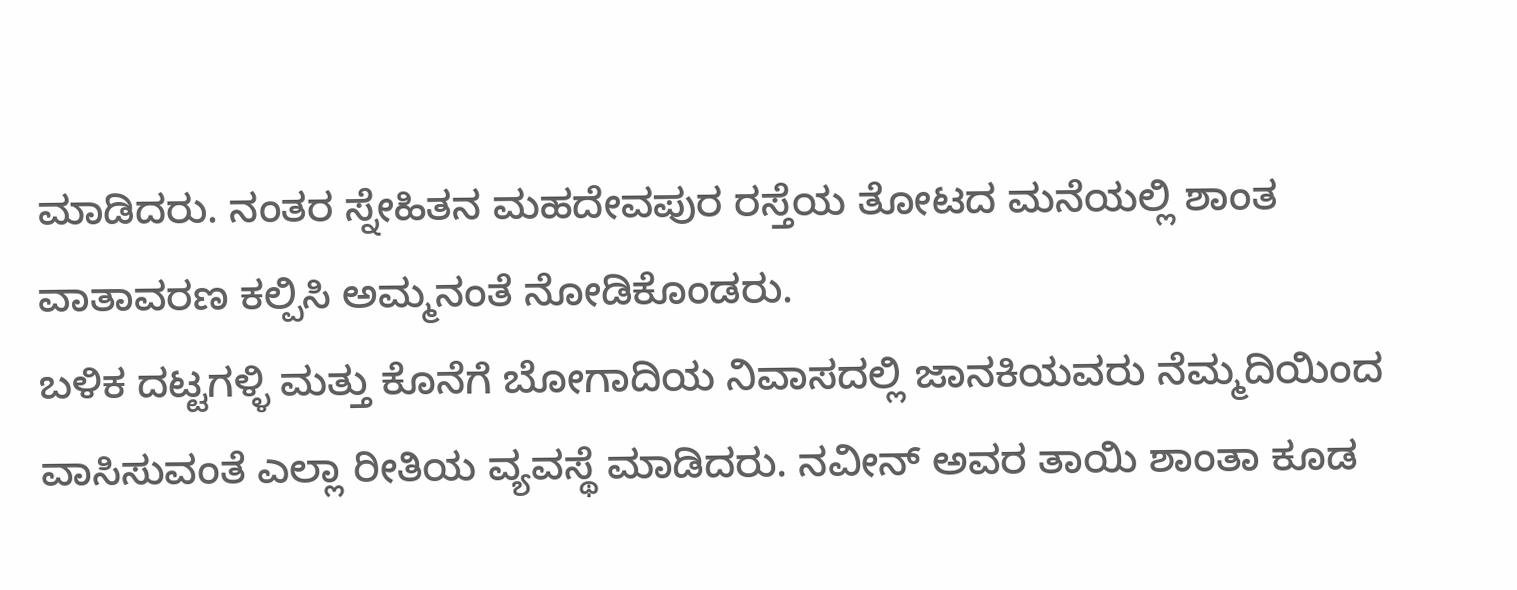ಮಾಡಿದರು. ನಂತರ ಸ್ನೇಹಿತನ ಮಹದೇವಪುರ ರಸ್ತೆಯ ತೋಟದ ಮನೆಯಲ್ಲಿ ಶಾಂತ ವಾತಾವರಣ ಕಲ್ಪಿಸಿ ಅಮ್ಮನಂತೆ ನೋಡಿಕೊಂಡರು.
ಬಳಿಕ ದಟ್ಟಗಳ್ಳಿ ಮತ್ತು ಕೊನೆಗೆ ಬೋಗಾದಿಯ ನಿವಾಸದಲ್ಲಿ ಜಾನಕಿಯವರು ನೆಮ್ಮದಿಯಿಂದ ವಾಸಿಸುವಂತೆ ಎಲ್ಲಾ ರೀತಿಯ ವ್ಯವಸ್ಥೆ ಮಾಡಿದರು. ನವೀನ್ ಅವರ ತಾಯಿ ಶಾಂತಾ ಕೂಡ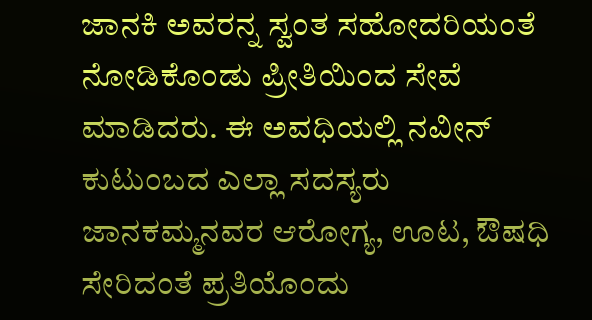ಜಾನಕಿ ಅವರನ್ನ ಸ್ವಂತ ಸಹೋದರಿಯಂತೆ ನೋಡಿಕೊಂಡು ಪ್ರೀತಿಯಿಂದ ಸೇವೆ ಮಾಡಿದರು. ಈ ಅವಧಿಯಲ್ಲಿ ನವೀನ್ ಕುಟುಂಬದ ಎಲ್ಲಾ ಸದಸ್ಯರು ಜಾನಕಮ್ಮನವರ ಆರೋಗ್ಯ, ಊಟ, ಔಷಧಿ ಸೇರಿದಂತೆ ಪ್ರತಿಯೊಂದು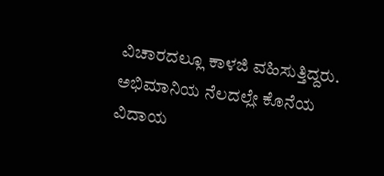ವಿಚಾರದಲ್ಲೂ ಕಾಳಜಿ ವಹಿಸುತ್ತಿದ್ದರು.
ಅಭಿಮಾನಿಯ ನೆಲದಲ್ಲೇ ಕೊನೆಯ ವಿದಾಯ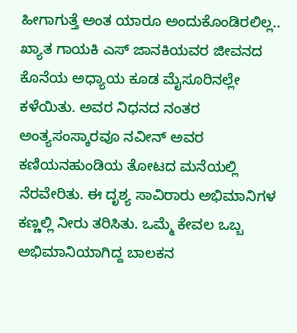ಹೀಗಾಗುತ್ತೆ ಅಂತ ಯಾರೂ ಅಂದುಕೊಂಡಿರಲಿಲ್ಲ.. ಖ್ಯಾತ ಗಾಯಕಿ ಎಸ್ ಜಾನಕಿಯವರ ಜೀವನದ ಕೊನೆಯ ಅಧ್ಯಾಯ ಕೂಡ ಮೈಸೂರಿನಲ್ಲೇ ಕಳೆಯಿತು. ಅವರ ನಿಧನದ ನಂತರ ಅಂತ್ಯಸಂಸ್ಕಾರವೂ ನವೀನ್ ಅವರ ಕಣಿಯನಹುಂಡಿಯ ತೋಟದ ಮನೆಯಲ್ಲಿ ನೆರವೇರಿತು. ಈ ದೃಶ್ಯ ಸಾವಿರಾರು ಅಭಿಮಾನಿಗಳ ಕಣ್ಣಲ್ಲಿ ನೀರು ತರಿಸಿತು. ಒಮ್ಮೆ ಕೇವಲ ಒಬ್ಬ ಅಭಿಮಾನಿಯಾಗಿದ್ದ ಬಾಲಕನ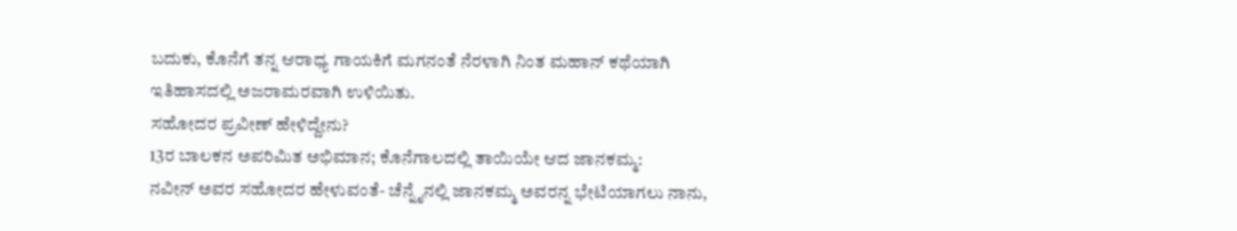ಬದುಕು, ಕೊನೆಗೆ ತನ್ನ ಆರಾಧ್ಯ ಗಾಯಕಿಗೆ ಮಗನಂತೆ ನೆರಳಾಗಿ ನಿಂತ ಮಹಾನ್ ಕಥೆಯಾಗಿ ಇತಿಹಾಸದಲ್ಲಿ ಅಜರಾಮರವಾಗಿ ಉಳಿಯಿತು.
ಸಹೋದರ ಪ್ರವೀಣ್ ಹೇಳಿದ್ದೇನು?
13ರ ಬಾಲಕನ ಅಪರಿಮಿತ ಅಭಿಮಾನ; ಕೊನೆಗಾಲದಲ್ಲಿ ತಾಯಿಯೇ ಆದ ಜಾನಕಮ್ಮ:
ನವೀನ್ ಅವರ ಸಹೋದರ ಹೇಳುವಂತೆ- ಚೆನ್ನೈನಲ್ಲಿ ಜಾನಕಮ್ಮ ಅವರನ್ನ ಭೇಟಿಯಾಗಲು ನಾನು,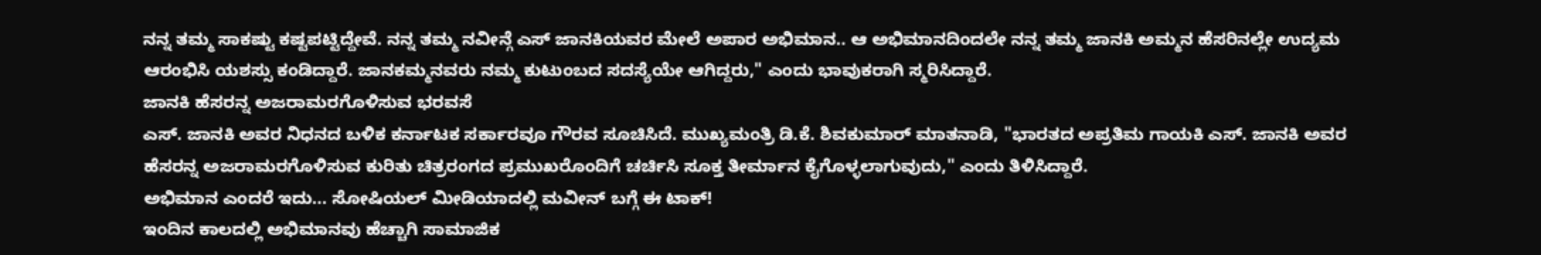ನನ್ನ ತಮ್ಮ ಸಾಕಷ್ಟು ಕಷ್ಟಪಟ್ಟಿದ್ದೇವೆ. ನನ್ನ ತಮ್ಮ ನವೀನ್ಗೆ ಎಸ್ ಜಾನಕಿಯವರ ಮೇಲೆ ಅಪಾರ ಅಭಿಮಾನ.. ಆ ಅಭಿಮಾನದಿಂದಲೇ ನನ್ನ ತಮ್ಮ ಜಾನಕಿ ಅಮ್ಮನ ಹೆಸರಿನಲ್ಲೇ ಉದ್ಯಮ ಆರಂಭಿಸಿ ಯಶಸ್ಸು ಕಂಡಿದ್ದಾರೆ. ಜಾನಕಮ್ಮನವರು ನಮ್ಮ ಕುಟುಂಬದ ಸದಸ್ಯೆಯೇ ಆಗಿದ್ದರು," ಎಂದು ಭಾವುಕರಾಗಿ ಸ್ಮರಿಸಿದ್ದಾರೆ.
ಜಾನಕಿ ಹೆಸರನ್ನ ಅಜರಾಮರಗೊಳಿಸುವ ಭರವಸೆ
ಎಸ್. ಜಾನಕಿ ಅವರ ನಿಧನದ ಬಳಿಕ ಕರ್ನಾಟಕ ಸರ್ಕಾರವೂ ಗೌರವ ಸೂಚಿಸಿದೆ. ಮುಖ್ಯಮಂತ್ರಿ ಡಿ.ಕೆ. ಶಿವಕುಮಾರ್ ಮಾತನಾಡಿ, "ಭಾರತದ ಅಪ್ರತಿಮ ಗಾಯಕಿ ಎಸ್. ಜಾನಕಿ ಅವರ ಹೆಸರನ್ನ ಅಜರಾಮರಗೊಳಿಸುವ ಕುರಿತು ಚಿತ್ರರಂಗದ ಪ್ರಮುಖರೊಂದಿಗೆ ಚರ್ಚಿಸಿ ಸೂಕ್ತ ತೀರ್ಮಾನ ಕೈಗೊಳ್ಳಲಾಗುವುದು," ಎಂದು ತಿಳಿಸಿದ್ದಾರೆ.
ಅಭಿಮಾನ ಎಂದರೆ ಇದು... ಸೋಷಿಯಲ್ ಮೀಡಿಯಾದಲ್ಲಿ ಮವೀನ್ ಬಗ್ಗೆ ಈ ಟಾಕ್!
ಇಂದಿನ ಕಾಲದಲ್ಲಿ ಅಭಿಮಾನವು ಹೆಚ್ಚಾಗಿ ಸಾಮಾಜಿಕ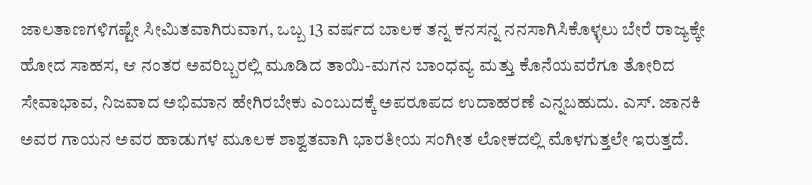ಜಾಲತಾಣಗಳಿಗಷ್ಟೇ ಸೀಮಿತವಾಗಿರುವಾಗ, ಒಬ್ಬ 13 ವರ್ಷದ ಬಾಲಕ ತನ್ನ ಕನಸನ್ನ ನನಸಾಗಿಸಿಕೊಳ್ಳಲು ಬೇರೆ ರಾಜ್ಯಕ್ಕೇ ಹೋದ ಸಾಹಸ, ಆ ನಂತರ ಅವರಿಬ್ಬರಲ್ಲಿ ಮೂಡಿದ ತಾಯಿ-ಮಗನ ಬಾಂಧವ್ಯ ಮತ್ತು ಕೊನೆಯವರೆಗೂ ತೋರಿದ ಸೇವಾಭಾವ, ನಿಜವಾದ ಅಭಿಮಾನ ಹೇಗಿರಬೇಕು ಎಂಬುದಕ್ಕೆ ಅಪರೂಪದ ಉದಾಹರಣೆ ಎನ್ನಬಹುದು. ಎಸ್. ಜಾನಕಿ ಅವರ ಗಾಯನ ಅವರ ಹಾಡುಗಳ ಮೂಲಕ ಶಾಶ್ವತವಾಗಿ ಭಾರತೀಯ ಸಂಗೀತ ಲೋಕದಲ್ಲಿ ಮೊಳಗುತ್ತಲೇ ಇರುತ್ತದೆ.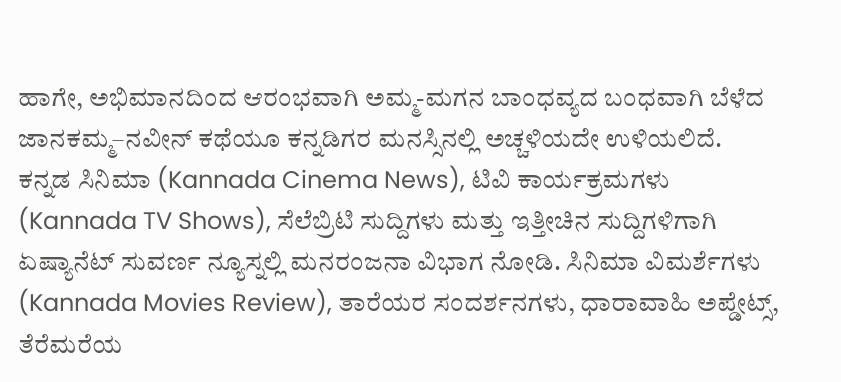ಹಾಗೇ, ಅಭಿಮಾನದಿಂದ ಆರಂಭವಾಗಿ ಅಮ್ಮ-ಮಗನ ಬಾಂಧವ್ಯದ ಬಂಧವಾಗಿ ಬೆಳೆದ ಜಾನಕಮ್ಮ–ನವೀನ್ ಕಥೆಯೂ ಕನ್ನಡಿಗರ ಮನಸ್ಸಿನಲ್ಲಿ ಅಚ್ಚಳಿಯದೇ ಉಳಿಯಲಿದೆ.
ಕನ್ನಡ ಸಿನಿಮಾ (Kannada Cinema News), ಟಿವಿ ಕಾರ್ಯಕ್ರಮಗಳು (Kannada TV Shows), ಸೆಲೆಬ್ರಿಟಿ ಸುದ್ದಿಗಳು ಮತ್ತು ಇತ್ತೀಚಿನ ಸುದ್ದಿಗಳಿಗಾಗಿ ಏಷ್ಯಾನೆಟ್ ಸುವರ್ಣ ನ್ಯೂಸ್ನಲ್ಲಿ ಮನರಂಜನಾ ವಿಭಾಗ ನೋಡಿ. ಸಿನಿಮಾ ವಿಮರ್ಶೆಗಳು (Kannada Movies Review), ತಾರೆಯರ ಸಂದರ್ಶನಗಳು, ಧಾರಾವಾಹಿ ಅಪ್ಡೇಟ್ಸ್, ತೆರೆಮರೆಯ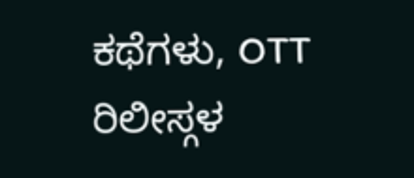ಕಥೆಗಳು, OTT ರಿಲೀಸ್ಗಳ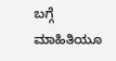ಬಗ್ಗೆ ಮಾಹಿತಿಯೂ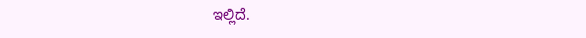ಇಲ್ಲಿದೆ.